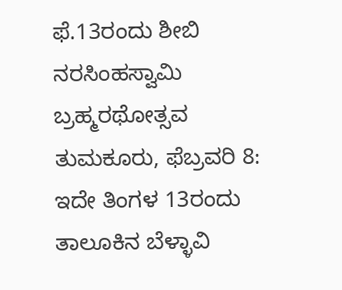ಫೆ.13ರಂದು ಶೀಬಿ ನರಸಿಂಹಸ್ವಾಮಿ ಬ್ರಹ್ಮರಥೋತ್ಸವ
ತುಮಕೂರು, ಫೆಬ್ರವರಿ 8: ಇದೇ ತಿಂಗಳ 13ರಂದು ತಾಲೂಕಿನ ಬೆಳ್ಳಾವಿ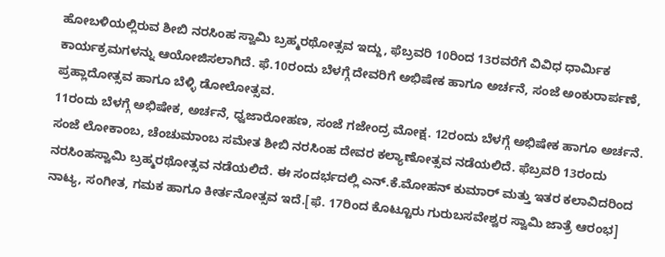ಹೋಬಳಿಯಲ್ಲಿರುವ ಶೀಬಿ ನರಸಿಂಹ ಸ್ವಾಮಿ ಬ್ರಹ್ಮರಥೋತ್ಸವ ಇದ್ದು, ಫೆಬ್ರವರಿ 10ರಿಂದ 13ರವರೆಗೆ ವಿವಿಧ ಧಾರ್ಮಿಕ ಕಾರ್ಯಕ್ರಮಗಳನ್ನು ಆಯೋಜಿಸಲಾಗಿದೆ. ಫೆ.10ರಂದು ಬೆಳಗ್ಗೆ ದೇವರಿಗೆ ಅಭಿಷೇಕ ಹಾಗೂ ಅರ್ಚನೆ, ಸಂಜೆ ಅಂಕುರಾರ್ಪಣೆ, ಪ್ರಹ್ಲಾದೋತ್ಸವ ಹಾಗೂ ಬೆಳ್ಳಿ ಡೋಲೋತ್ಸವ.
11ರಂದು ಬೆಳಗ್ಗೆ ಅಭಿಷೇಕ, ಅರ್ಚನೆ, ಧ್ವಜಾರೋಹಣ, ಸಂಜೆ ಗಜೇಂದ್ರ ಮೋಕ್ಷ. 12ರಂದು ಬೆಳಗ್ಗೆ ಅಭಿಷೇಕ ಹಾಗೂ ಅರ್ಚನೆ. ಸಂಜೆ ಲೋಕಾಂಬ, ಚೆಂಚುಮಾಂಬ ಸಮೇತ ಶೀಬಿ ನರಸಿಂಹ ದೇವರ ಕಲ್ಯಾಣೋತ್ಸವ ನಡೆಯಲಿದೆ. ಫೆಬ್ರವರಿ 13ರಂದು ನರಸಿಂಹಸ್ವಾಮಿ ಬ್ರಹ್ಮರಥೋತ್ಸವ ನಡೆಯಲಿದೆ. ಈ ಸಂದರ್ಭದಲ್ಲಿ ಎನ್.ಕೆ.ಮೋಹನ್ ಕುಮಾರ್ ಮತ್ತು ಇತರ ಕಲಾವಿದರಿಂದ ನಾಟ್ಯ, ಸಂಗೀತ, ಗಮಕ ಹಾಗೂ ಕೀರ್ತನೋತ್ಸವ ಇದೆ.[ಫೆ. 17ರಿಂದ ಕೊಟ್ಟೂರು ಗುರುಬಸವೇಶ್ವರ ಸ್ವಾಮಿ ಜಾತ್ರೆ ಆರಂಭ]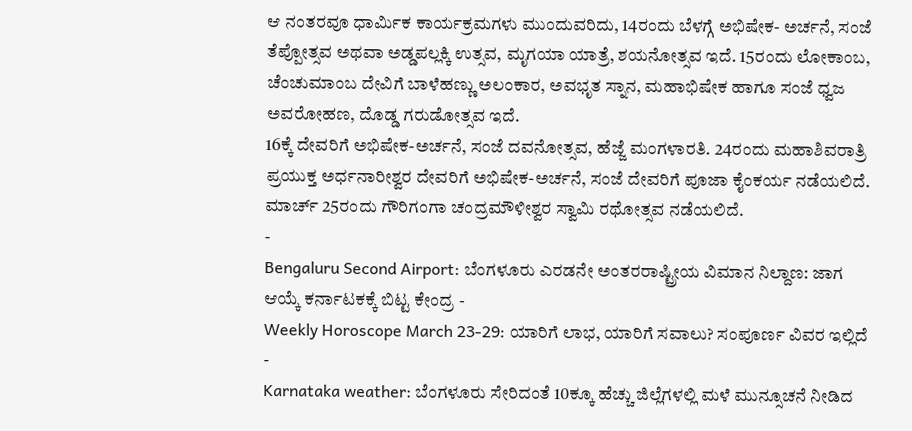ಆ ನಂತರವೂ ಧಾರ್ಮಿಕ ಕಾರ್ಯಕ್ರಮಗಳು ಮುಂದುವರಿದು, 14ರಂದು ಬೆಳಗ್ಗೆ ಅಭಿಷೇಕ- ಅರ್ಚನೆ, ಸಂಜೆ ತೆಪ್ಪೋತ್ಸವ ಅಥವಾ ಅಡ್ಡಪಲ್ಲಕ್ಕಿ ಉತ್ಸವ, ಮೃಗಯಾ ಯಾತ್ರೆ, ಶಯನೋತ್ಸವ ಇದೆ. 15ರಂದು ಲೋಕಾಂಬ, ಚೆಂಚುಮಾಂಬ ದೇವಿಗೆ ಬಾಳೆಹಣ್ಣು ಅಲಂಕಾರ, ಅವಭೃತ ಸ್ನಾನ, ಮಹಾಭಿಷೇಕ ಹಾಗೂ ಸಂಜೆ ಧ್ವಜ ಅವರೋಹಣ, ದೊಡ್ಡ ಗರುಡೋತ್ಸವ ಇದೆ.
16ಕ್ಕೆ ದೇವರಿಗೆ ಅಭಿಷೇಕ-ಅರ್ಚನೆ, ಸಂಜೆ ದವನೋತ್ಸವ, ಹೆಜ್ಜೆ ಮಂಗಳಾರತಿ. 24ರಂದು ಮಹಾಶಿವರಾತ್ರಿ ಪ್ರಯುಕ್ತ ಅರ್ಧನಾರೀಶ್ವರ ದೇವರಿಗೆ ಅಭಿಷೇಕ-ಅರ್ಚನೆ, ಸಂಜೆ ದೇವರಿಗೆ ಪೂಜಾ ಕೈಂಕರ್ಯ ನಡೆಯಲಿದೆ. ಮಾರ್ಚ್ 25ರಂದು ಗೌರಿಗಂಗಾ ಚಂದ್ರಮೌಳೀಶ್ವರ ಸ್ವಾಮಿ ರಥೋತ್ಸವ ನಡೆಯಲಿದೆ.
-
Bengaluru Second Airport: ಬೆಂಗಳೂರು ಎರಡನೇ ಅಂತರರಾಷ್ಟ್ರೀಯ ವಿಮಾನ ನಿಲ್ದಾಣ: ಜಾಗ ಆಯ್ಕೆ ಕರ್ನಾಟಕಕ್ಕೆ ಬಿಟ್ಟ ಕೇಂದ್ರ -
Weekly Horoscope March 23-29: ಯಾರಿಗೆ ಲಾಭ, ಯಾರಿಗೆ ಸವಾಲು? ಸಂಪೂರ್ಣ ವಿವರ ಇಲ್ಲಿದೆ -
Karnataka weather: ಬೆಂಗಳೂರು ಸೇರಿದಂತೆ 10ಕ್ಕೂ ಹೆಚ್ಚು ಜಿಲ್ಲೆಗಳಲ್ಲಿ ಮಳೆ ಮುನ್ಸೂಚನೆ ನೀಡಿದ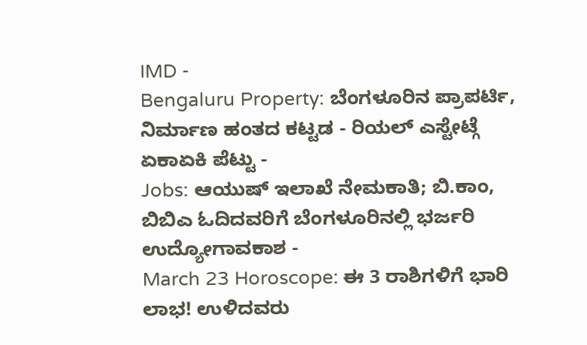IMD -
Bengaluru Property: ಬೆಂಗಳೂರಿನ ಪ್ರಾಪರ್ಟಿ, ನಿರ್ಮಾಣ ಹಂತದ ಕಟ್ಟಡ - ರಿಯಲ್ ಎಸ್ಟೇಟ್ಗೆ ಏಕಾಏಕಿ ಪೆಟ್ಟು -
Jobs: ಆಯುಷ್ ಇಲಾಖೆ ನೇಮಕಾತಿ; ಬಿ.ಕಾಂ, ಬಿಬಿಎ ಓದಿದವರಿಗೆ ಬೆಂಗಳೂರಿನಲ್ಲಿ ಭರ್ಜರಿ ಉದ್ಯೋಗಾವಕಾಶ -
March 23 Horoscope: ಈ 3 ರಾಶಿಗಳಿಗೆ ಭಾರಿ ಲಾಭ! ಉಳಿದವರು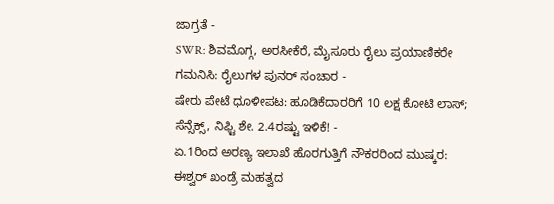ಜಾಗ್ರತೆ -
SWR: ಶಿವಮೊಗ್ಗ, ಅರಸೀಕೆರೆ, ಮೈಸೂರು ರೈಲು ಪ್ರಯಾಣಿಕರೇ ಗಮನಿಸಿ: ರೈಲುಗಳ ಪುನರ್ ಸಂಚಾರ -
ಷೇರು ಪೇಟೆ ಧೂಳೀಪಟ: ಹೂಡಿಕೆದಾರರಿಗೆ 10 ಲಕ್ಷ ಕೋಟಿ ಲಾಸ್; ಸೆನ್ಸೆಕ್ಸ್, ನಿಫ್ಟಿ ಶೇ. 2.4ರಷ್ಟು ಇಳಿಕೆ! -
ಏ.1ರಿಂದ ಅರಣ್ಯ ಇಲಾಖೆ ಹೊರಗುತ್ತಿಗೆ ನೌಕರರಿಂದ ಮುಷ್ಕರ: ಈಶ್ವರ್ ಖಂಡ್ರೆ ಮಹತ್ವದ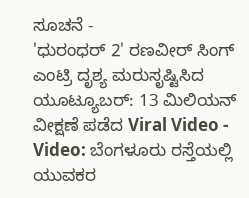ಸೂಚನೆ -
'ಧುರಂಧರ್ 2' ರಣವೀರ್ ಸಿಂಗ್ ಎಂಟ್ರಿ ದೃಶ್ಯ ಮರುಸೃಷ್ಟಿಸಿದ ಯೂಟ್ಯೂಬರ್: 13 ಮಿಲಿಯನ್ ವೀಕ್ಷಣೆ ಪಡೆದ Viral Video -
Video: ಬೆಂಗಳೂರು ರಸ್ತೆಯಲ್ಲಿ ಯುವಕರ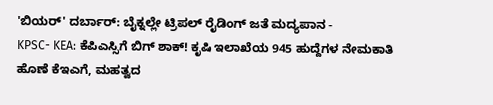'ಬಿಯರ್' ದರ್ಬಾರ್: ಬೈಕ್ನಲ್ಲೇ ಟ್ರಿಪಲ್ ರೈಡಿಂಗ್ ಜತೆ ಮದ್ಯಪಾನ -
KPSC- KEA: ಕೆಪಿಎಸ್ಸಿಗೆ ಬಿಗ್ ಶಾಕ್! ಕೃಷಿ ಇಲಾಖೆಯ 945 ಹುದ್ದೆಗಳ ನೇಮಕಾತಿ ಹೊಣೆ ಕೆಇಎಗೆ, ಮಹತ್ವದ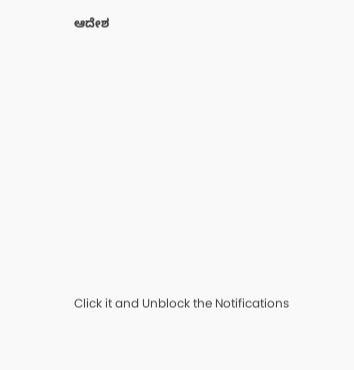ಆದೇಶ












Click it and Unblock the Notifications